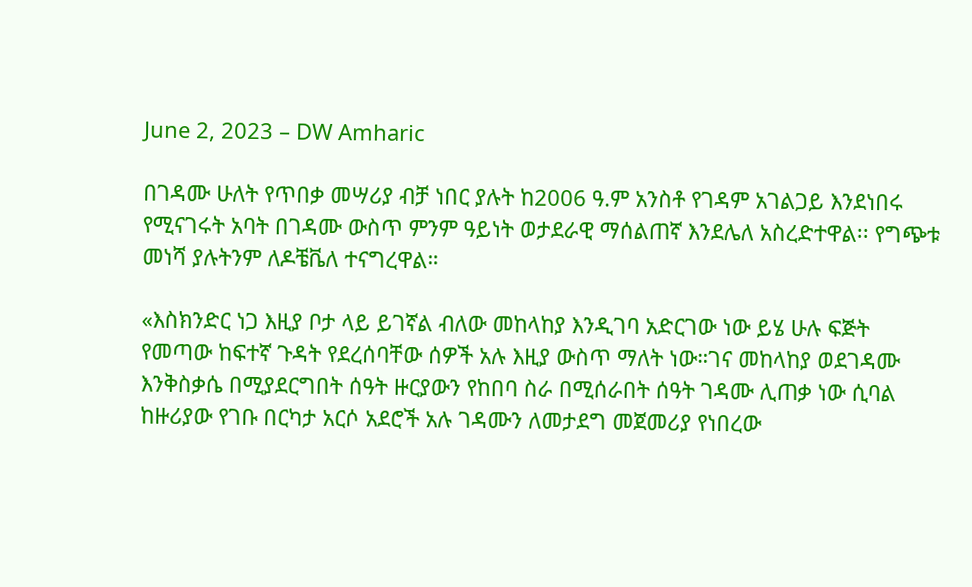June 2, 2023 – DW Amharic

በገዳሙ ሁለት የጥበቃ መሣሪያ ብቻ ነበር ያሉት ከ2006 ዓ.ም አንስቶ የገዳም አገልጋይ እንደነበሩ የሚናገሩት አባት በገዳሙ ውስጥ ምንም ዓይነት ወታደራዊ ማሰልጠኛ እንደሌለ አስረድተዋል፡፡ የግጭቱ መነሻ ያሉትንም ለዶቼቬለ ተናግረዋል።

«እስክንድር ነጋ እዚያ ቦታ ላይ ይገኛል ብለው መከላከያ እንዲገባ አድርገው ነው ይሄ ሁሉ ፍጅት የመጣው ከፍተኛ ጉዳት የደረሰባቸው ሰዎች አሉ እዚያ ውስጥ ማለት ነው።ገና መከላከያ ወደገዳሙ እንቅስቃሴ በሚያደርግበት ሰዓት ዙርያውን የከበባ ስራ በሚሰራበት ሰዓት ገዳሙ ሊጠቃ ነው ሲባል ከዙሪያው የገቡ በርካታ አርሶ አደሮች አሉ ገዳሙን ለመታደግ መጀመሪያ የነበረው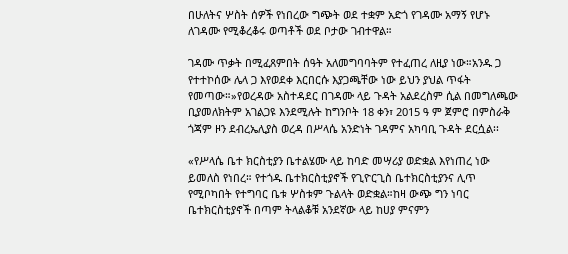በሁለትና ሦስት ሰዎች የነበረው ግጭት ወደ ተቋም አድጎ የገዳሙ አማኝ የሆኑ ለገዳሙ የሚቆረቆሩ ወጣቶች ወደ ቦታው ገብተዋል።

ገዳሙ ጥቃት በሚፈጸምበት ሰዓት አለመግባባትም የተፈጠረ ለዚያ ነው።አንዱ ጋ የተተኮሰው ሌላ ጋ እየወደቀ እርበርሱ እያጋጫቸው ነው ይህን ያህል ጥፋት የመጣው።»የወረዳው አስተዳደር በገዳሙ ላይ ጉዳት አልደረስም ሲል በመግለጫው ቢያመለክትም አገልጋዩ እንደሚሉት ከግንቦት 18 ቀን፣ 2015 ዓ ም ጀምሮ በምስራቅ ጎጃም ዞን ደብረኤሊያስ ወረዳ በሥላሴ አንድነት ገዳምና አካባቢ ጉዳት ደርሷል፡፡

«የሥላሴ ቤተ ክርስቲያን ቤተልሄሙ ላይ ከባድ መሣሪያ ወድቋል እየነጠረ ነው ይመለስ የነበረ። የተጎዱ ቤተክርስቲያኖች የጊዮርጊስ ቤተክርስቲያንና ሊጥ የሚቦካበት የተግባር ቤቱ ሦስቱም ጉልላት ወድቋል።ከዛ ውጭ ግን ነባር ቤተክርስቲያኖች በጣም ትላልቆቹ አንደኛው ላይ ከሀያ ምናምን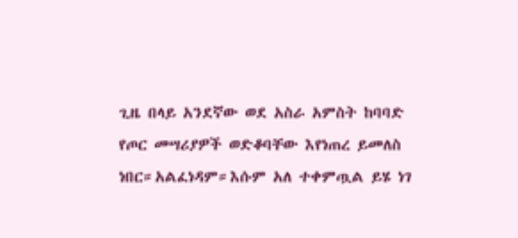ጊዜ በላይ አንደኛው ወደ አስራ አምስት ከባባድ የጦር መሣሪያዎች ወድቆባቸው እየነጠረ ይመለስ ነበር።አልፈነዳም።እሱም አለ ተቀምጧል ይሄ ነገ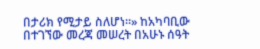በታሪክ የሚታይ ስለሆነ።» ከአካባቢው በተገኘው መረጃ መሠረት በአሁኑ ሰዓት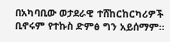በአካባቢው ወታደራዊ ተሸከርከርካሪዎች ቢኖሩም የተኩስ ድምፅ ግን አይሰማም።